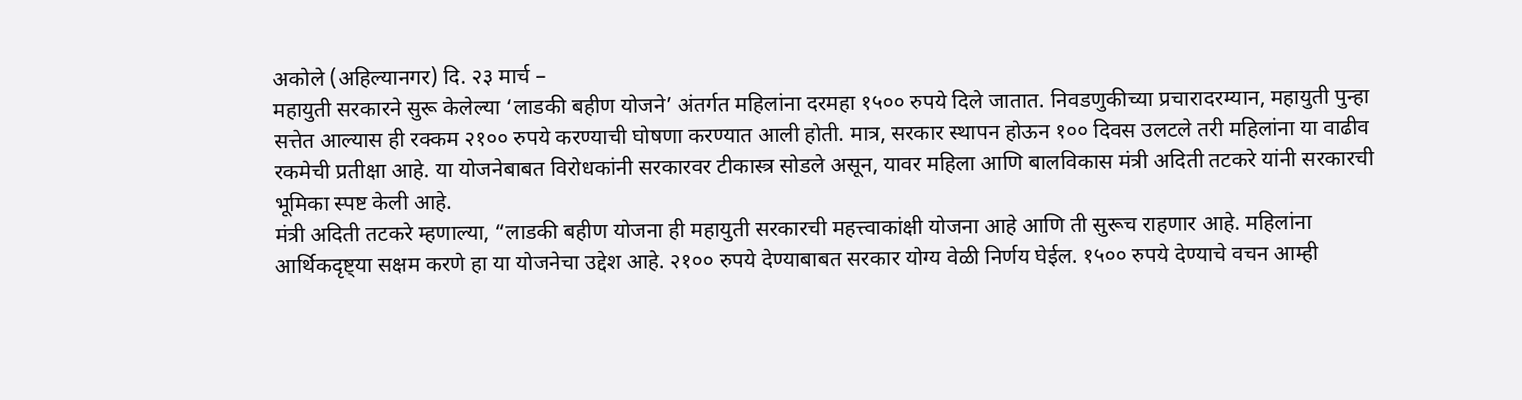अकोले (अहिल्यानगर) दि. २३ मार्च –
महायुती सरकारने सुरू केलेल्या ‘लाडकी बहीण योजने’ अंतर्गत महिलांना दरमहा १५०० रुपये दिले जातात. निवडणुकीच्या प्रचारादरम्यान, महायुती पुन्हा सत्तेत आल्यास ही रक्कम २१०० रुपये करण्याची घोषणा करण्यात आली होती. मात्र, सरकार स्थापन होऊन १०० दिवस उलटले तरी महिलांना या वाढीव रकमेची प्रतीक्षा आहे. या योजनेबाबत विरोधकांनी सरकारवर टीकास्त्र सोडले असून, यावर महिला आणि बालविकास मंत्री अदिती तटकरे यांनी सरकारची भूमिका स्पष्ट केली आहे.
मंत्री अदिती तटकरे म्हणाल्या, “लाडकी बहीण योजना ही महायुती सरकारची महत्त्वाकांक्षी योजना आहे आणि ती सुरूच राहणार आहे. महिलांना आर्थिकदृष्ट्या सक्षम करणे हा या योजनेचा उद्देश आहे. २१०० रुपये देण्याबाबत सरकार योग्य वेळी निर्णय घेईल. १५०० रुपये देण्याचे वचन आम्ही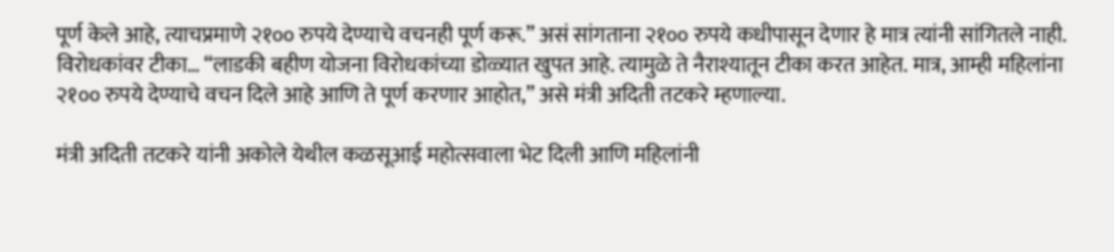पूर्ण केले आहे, त्याचप्रमाणे २१०० रुपये देण्याचे वचनही पूर्ण करू.” असं सांगताना २१०० रुपये कधीपासून देणार हे मात्र त्यांनी सांगितले नाही.
विरोधकांवर टीका… “लाडकी बहीण योजना विरोधकांच्या डोळ्यात खुपत आहे. त्यामुळे ते नैराश्यातून टीका करत आहेत. मात्र, आम्ही महिलांना २१०० रुपये देण्याचे वचन दिले आहे आणि ते पूर्ण करणार आहोत,” असे मंत्री अदिती तटकरे म्हणाल्या.

मंत्री अदिती तटकरे यांनी अकोले येथील कळसूआई महोत्सवाला भेट दिली आणि महिलांनी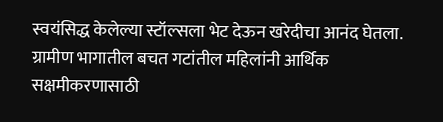स्वयंसिद्ध केलेल्या स्टॉल्सला भेट देऊन खरेदीचा आनंद घेतला. ग्रामीण भागातील बचत गटांतील महिलांनी आर्थिक सक्षमीकरणासाठी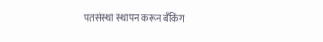पतसंस्था स्थापन करून बँकिंग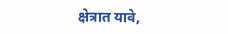क्षेत्रात यावे,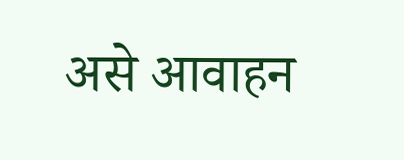असे आवाहन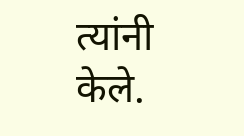त्यांनी केले.